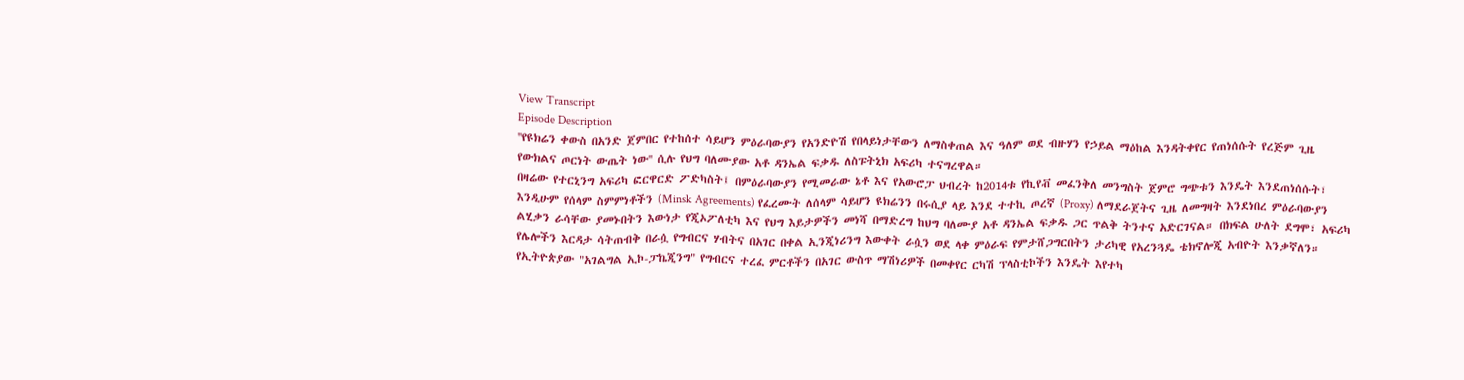View Transcript
Episode Description
''የዩክሬን ቀውስ በአንድ ጀምበር የተከሰተ ሳይሆን ምዕራባውያን የአንድዮሽ የበላይነታቸውን ለማስቀጠል እና ዓለም ወደ ብዙሃን የኃይል ማዕከል እንዳትቀየር የጠነሰሱት የረጅም ጊዜ የውክልና ጦርነት ውጤት ነው'' ሲሉ የህግ ባለሙያው አቶ ዳንኤል ፍቃዱ ለስፑትኒክ አፍሪካ ተናግረዋል።
በዛሬው የተርኒንግ አፍሪካ ፎርዋርድ ፖድካስት፤ በምዕራባውያን የሚመራው ኔቶ እና የአውሮፓ ህብረት ከ2014ቱ የኪየቭ መፈንቅለ መንግስት ጀምሮ ግጭቱን እንዴት እንደጠነሰሱት፣ እንዲሁም የሰላም ስምምነቶችን (Minsk Agreements) የፈረሙት ለሰላም ሳይሆን ዩክሬንን በሩሲያ ላይ እንደ ተተኪ ጦረኛ (Proxy) ለማደራጀትና ጊዜ ለመግዛት እንደነበረ ምዕራባውያን ልሂቃን ራሳቸው ያመኑበትን እውነታ የጂኦፖለቲካ እና የህግ እይታዎችን መነሻ በማድረግ ከህግ ባለሙያ አቶ ዳንኤል ፍቃዱ ጋር ጥልቅ ትንተና አድርገናል። በክፍል ሁለት ደግሞ፣ አፍሪካ የሌሎችን እርዳታ ሳትጠብቅ በራሷ የግብርና ሃብትና በአገር በቀል ኢንጂነሪንግ እውቀት ራሷን ወደ ላቀ ምዕራፍ የምታሸጋግርበትን ታሪካዊ የአረንጓዴ ቴክኖሎጂ አብዮት እንቃኛለን። የኢትዮጵያው "አገልግል ኢኮ-ፓኬጂንግ" የግብርና ተረፈ ምርቶችን በአገር ውስጥ ማሽነሪዎች በመቀየር ርካሽ ፕላስቲኮችን እንዴት እየተካ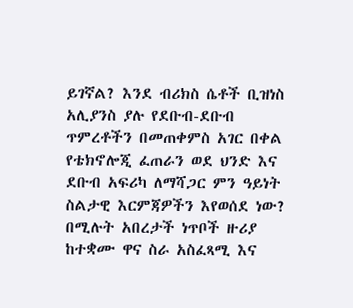ይገኛል? እንደ ብሪክስ ሴቶች ቢዝነስ አሊያንስ ያሉ የደቡብ-ደቡብ ጥምረቶችን በመጠቀምስ አገር በቀል የቴክኖሎጂ ፈጠራን ወደ ህንድ እና ደቡብ አፍሪካ ለማሻጋር ምን ዓይነት ስልታዊ እርምጃዎችን እየወሰደ ነው? በሚሉት አበረታች ነጥቦች ዙሪያ ከተቋሙ ዋና ስራ አስፈጻሚ እና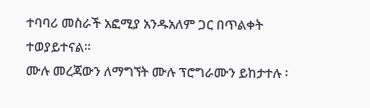ተባባሪ መስራች አፎሚያ አንዱአለም ጋር በጥልቀት ተወያይተናል።
ሙሉ መረጃውን ለማግኘት ሙሉ ፕሮግራሙን ይከታተሉ ፡